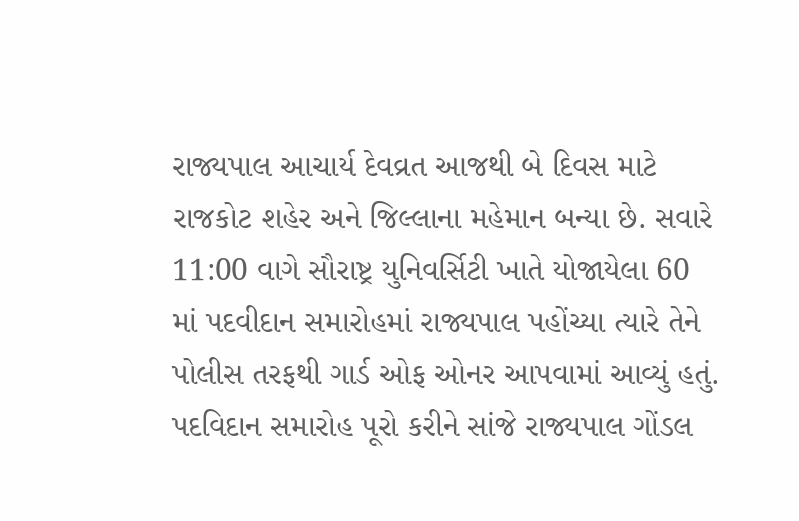રાજ્યપાલ આચાર્ય દેવવ્રત આજથી બે દિવસ માટે રાજકોટ શહેર અને જિલ્લાના મહેમાન બન્યા છે. સવારે 11:00 વાગે સૌરાષ્ટ્ર યુનિવર્સિટી ખાતે યોજાયેલા 60 માં પદવીદાન સમારોહમાં રાજ્યપાલ પહોંચ્યા ત્યારે તેને પોલીસ તરફથી ગાર્ડ ઓફ ઓનર આપવામાં આવ્યું હતું. પદવિદાન સમારોહ પૂરો કરીને સાંજે રાજ્યપાલ ગોંડલ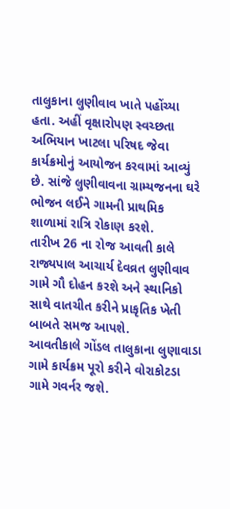તાલુકાના લુણીવાવ ખાતે પહોંચ્યા હતા. અહીં વૃક્ષારોપણ સ્વચ્છતા અભિયાન ખાટલા પરિષદ જેવા કાર્યક્રમોનું આયોજન કરવામાં આવ્યું છે. સાંજે લુણીવાવના ગ્રામ્યજનના ઘરે ભોજન લઈને ગામની પ્રાથમિક શાળામાં રાત્રિ રોકાણ કરશે.
તારીખ 26 ના રોજ આવતી કાલે રાજ્યપાલ આચાર્ય દેવવ્રત લુણીવાવ ગામે ગૌ દોહન કરશે અને સ્થાનિકો સાથે વાતચીત કરીને પ્રાકૃતિક ખેતી બાબતે સમજ આપશે.
આવતીકાલે ગોંડલ તાલુકાના લુણાવાડા ગામે કાર્યક્રમ પૂરો કરીને વોરાકોટડા ગામે ગવર્નર જશે.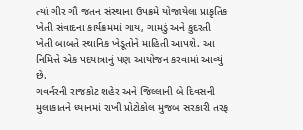ત્યાં ગીર ગૌ જતન સંસ્થાના ઉપક્રમે યોજાયેલા પ્રાકૃતિક ખેતી સંવાદના કાર્યક્રમમાં ગાય, ગામડું અને કુદરતી ખેતી બાબતે સ્થાનિક ખેડૂતોને માહિતી આપશે. આ નિમિત્તે એક પદયાત્રાનું પણ આયોજન કરવામાં આવ્યું છે.
ગવર્નરની રાજકોટ શહેર અને જિલ્લાની બે દિવસની મુલાકાતને ધ્યાનમાં રાખી પ્રોટોકોલ મુજબ સરકારી તરફ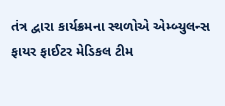તંત્ર દ્વારા કાર્યક્રમના સ્થળોએ એમ્બ્યુલન્સ ફાયર ફાઈટર મેડિકલ ટીમ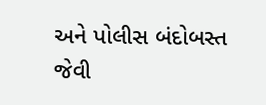અને પોલીસ બંદોબસ્ત જેવી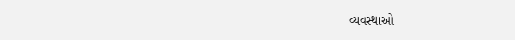વ્યવસ્થાઓ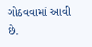ગોઠવવામાં આવી છે.